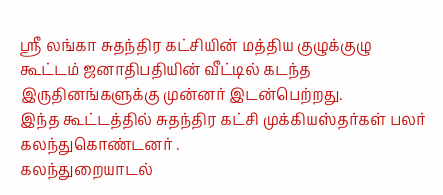ஶ்ரீ லங்கா சுதந்திர கட்சியின் மத்திய குழுக்குழு கூட்டம் ஜனாதிபதியின் வீட்டில் கடந்த இருதினங்களுக்கு முன்னர் இடன்பெற்றது.
இந்த கூட்டத்தில் சுதந்திர கட்சி முக்கியஸ்தர்கள் பலர் கலந்துகொண்டனர் .
கலந்துறையாடல்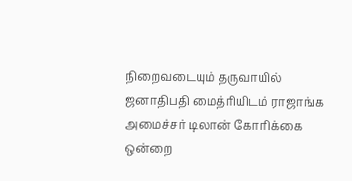நிறைவடையும் தருவாயில் ஜனாதிபதி மைத்ரியிடம் ராஜாங்க அமைச்சர் டிலான் கோரிக்கை ஒன்றை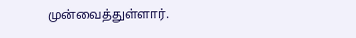முன்வைத்துள்ளார்.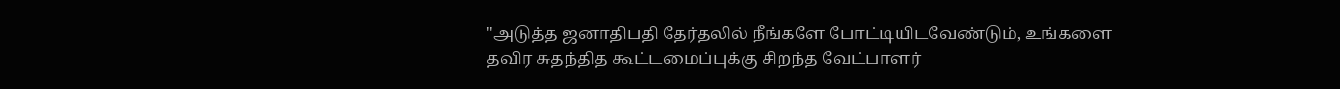"அடுத்த ஜனாதிபதி தேர்தலில் நீங்களே போட்டியிடவேண்டும், உங்களை தவிர சுதந்தித கூட்டமைப்புக்கு சிறந்த வேட்பாளர்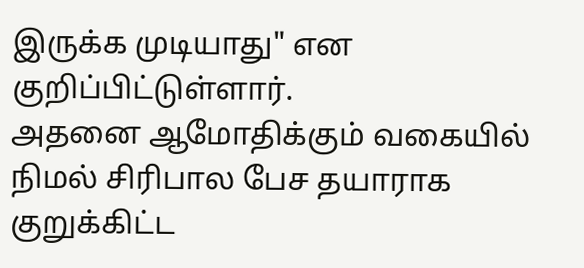இருக்க முடியாது" என குறிப்பிட்டுள்ளார்.
அதனை ஆமோதிக்கும் வகையில் நிமல் சிரிபால பேச தயாராக குறுக்கிட்ட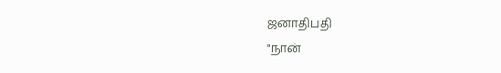ஜனாதிபதி
"நான்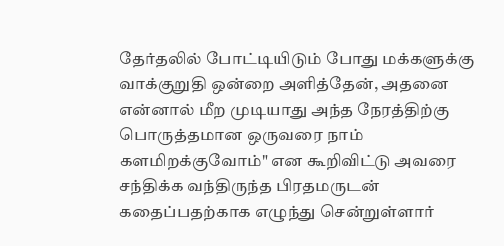தேர்தலில் போட்டியிடும் போது மக்களுக்கு வாக்குறுதி ஒன்றை அளித்தேன், அதனை என்னால் மீற முடியாது அந்த நேரத்திற்கு பொருத்தமான ஒருவரை நாம் களமிறக்குவோம்" என கூறிவிட்டு அவரை சந்திக்க வந்திருந்த பிரதமருடன் கதைப்பதற்காக எழுந்து சென்றுள்ளார்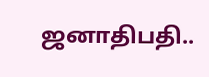ஜனாதிபதி..